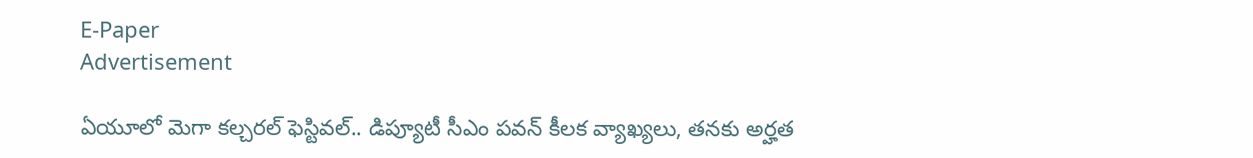E-Paper
Advertisement

ఏయూలో మెగా కల్చరల్ ఫెస్టివల్.. డిప్యూటీ సీఎం పవన్ కీలక వ్యాఖ్యలు, తనకు అర్హత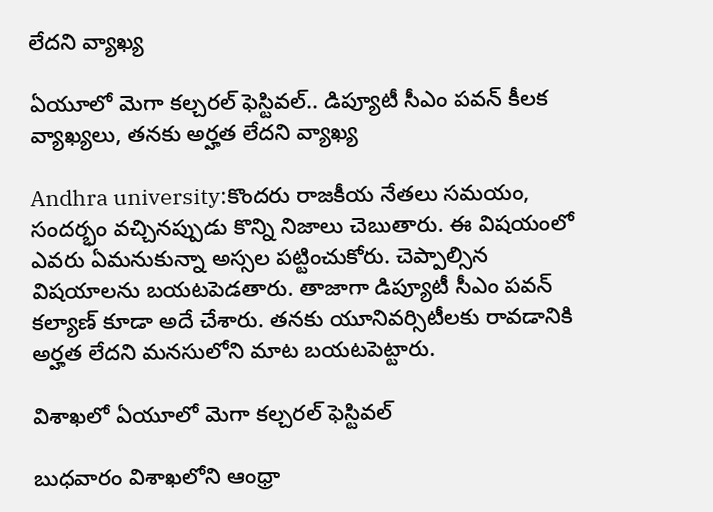లేదని వ్యాఖ్య

ఏయూలో మెగా కల్చరల్ ఫెస్టివల్.. డిప్యూటీ సీఎం పవన్ కీలక వ్యాఖ్యలు, తనకు అర్హత లేదని వ్యాఖ్య

Andhra university:కొందరు రాజకీయ నేతలు సమయం, సందర్భం వచ్చినప్పుడు కొన్ని నిజాలు చెబుతారు. ఈ విషయంలో ఎవరు ఏమనుకున్నా అస్సల పట్టించుకోరు. చెప్పాల్సిన విషయాలను బయటపెడతారు. తాజాగా డిప్యూటీ సీఎం పవన్ కల్యాణ్ కూడా అదే చేశారు. తనకు యూనివర్సిటీలకు రావడానికి అర్హత లేదని మనసులోని మాట బయటపెట్టారు.

విశాఖలో ఏయూలో మెగా కల్చరల్ ఫెస్టివల్

బుధవారం విశాఖలోని ఆంధ్రా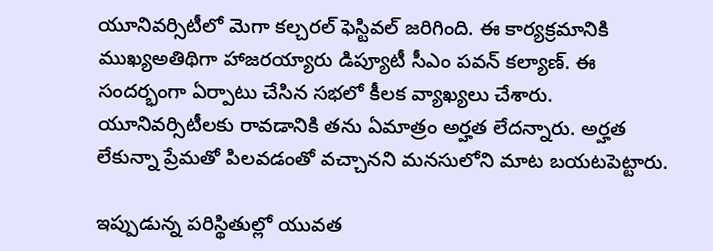యూనివర్సిటీలో మెగా కల్చరల్ ఫెస్టివల్ జరిగింది. ఈ కార్యక్రమానికి ముఖ్యఅతిథిగా హాజరయ్యారు డిప్యూటీ సీఎం పవన్ కల్యాణ్. ఈ సందర్భంగా ఏర్పాటు చేసిన సభలో కీలక వ్యాఖ్యలు చేశారు. యూనివర్సిటీలకు రావడానికి తను ఏమాత్రం అర్హత లేదన్నారు. అర్హత లేకున్నా ప్రేమతో పిలవడంతో వచ్చానని మనసులోని మాట బయటపెట్టారు.

ఇప్పుడున్న పరిస్థితుల్లో యువత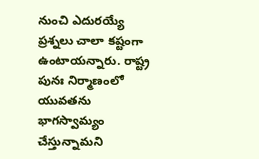నుంచి ఎదురయ్యే ప్రశ్నలు చాలా కష్టంగా ఉంటాయన్నారు. రాష్ట్ర పునః నిర్మాణంలో యువతను భాగస్వామ్యం చేస్తున్నామని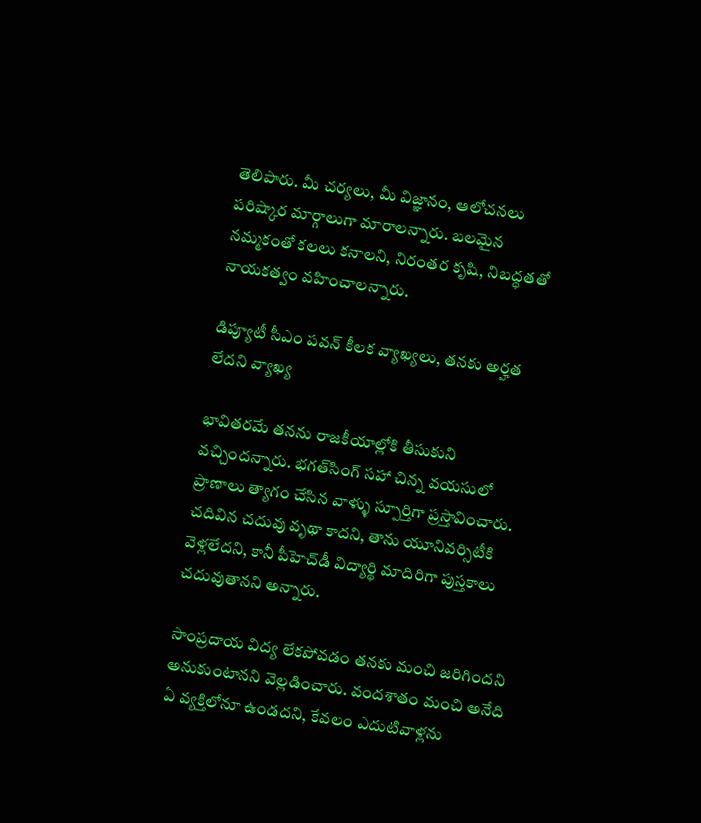తెలిపారు. మీ చర్యలు, మీ విజ్ఞానం, ఆలోచనలు పరిష్కార మార్గాలుగా మారాలన్నారు. బలమైన నమ్మకంతో కలలు కనాలని, నిరంతర కృషి, నిబద్ధతతో నాయకత్వం వహించాలన్నారు.

డిప్యూటీ సీఎం పవన్ కీలక వ్యాఖ్యలు, తనకు అర్హత లేదని వ్యాఖ్య

భావితరమే తనను రాజకీయాల్లోకి తీసుకుని వచ్చిందన్నారు. భగత్‌సింగ్ సహా చిన్న వయసులో ప్రాణాలు త్యాగం చేసిన వాళ్ళు స్పూర్తిగా ప్రస్తావించారు. చదివిన చదువు వృథా కాదని, తాను యూనివర్సిటీకి వెళ్లలేదని, కానీ పీహెచ్‌డీ విద్యార్థి మాదిరిగా పుస్తకాలు చదువుతానని అన్నారు.

సాంప్రదాయ విద్య లేకపోవడం తనకు మంచి జరిగిందని అనుకుంటానని వెల్లడించారు. వందశాతం మంచి అనేది ఏ వ్యక్తిలోనూ ఉండదని, కేవలం ఎదుటివాళ్లను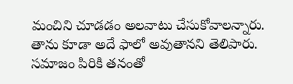మంచిని చూడడం అలవాటు చేసుకోవాలన్నారు. తాను కూడా అదే ఫాలో అవుతానని తెలిపారు. సమాజం పిరికి తనంతో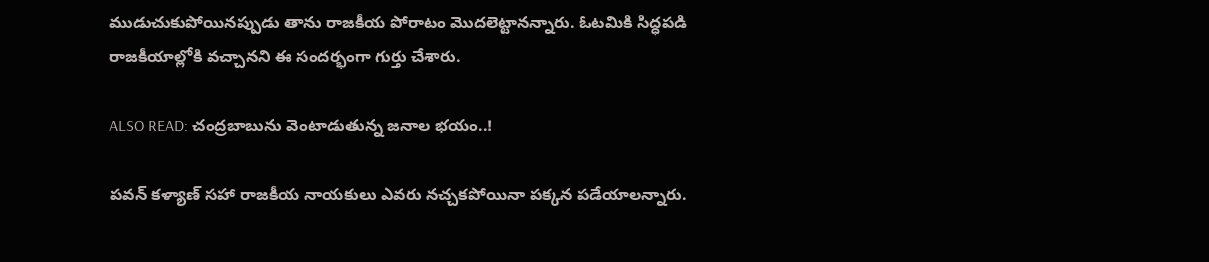ముడుచుకుపోయినప్పుడు తాను రాజకీయ పోరాటం మొదలెట్టానన్నారు. ఓటమికి సిద్ధపడి రాజకీయాల్లోకి వచ్చానని ఈ సందర్భంగా గుర్తు చేశారు.

ALSO READ: చంద్రబాబును వెంటాడుతున్న జనాల భయం..!

పవన్ కళ్యాణ్ సహా రాజకీయ నాయకులు ఎవరు నచ్చకపోయినా పక్కన పడేయాలన్నారు.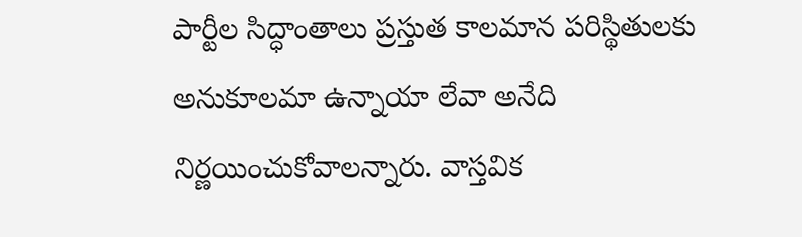పార్టీల సిద్ధాంతాలు ప్రస్తుత కాలమాన పరిస్థితులకు అనుకూలమా ఉన్నాయా లేవా అనేది నిర్ణయించుకోవాలన్నారు. వాస్తవిక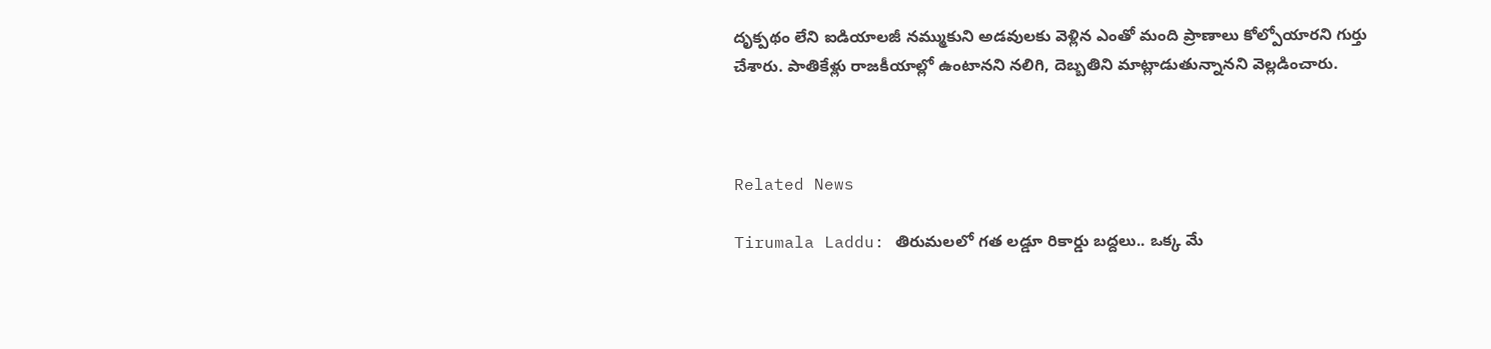దృక్పథం లేని ఐడియాలజీ నమ్ముకుని అడవులకు వెళ్లిన ఎంతో మంది ప్రాణాలు కోల్పోయారని గుర్తు చేశారు. పాతికేళ్లు రాజకీయాల్లో ఉంటానని నలిగి, దెబ్బతిని మాట్లాడుతున్నానని వెల్లడించారు.



Related News

Tirumala Laddu: తిరుమలలో గత లడ్డూ రికార్డు బద్దలు.. ఒక్క మే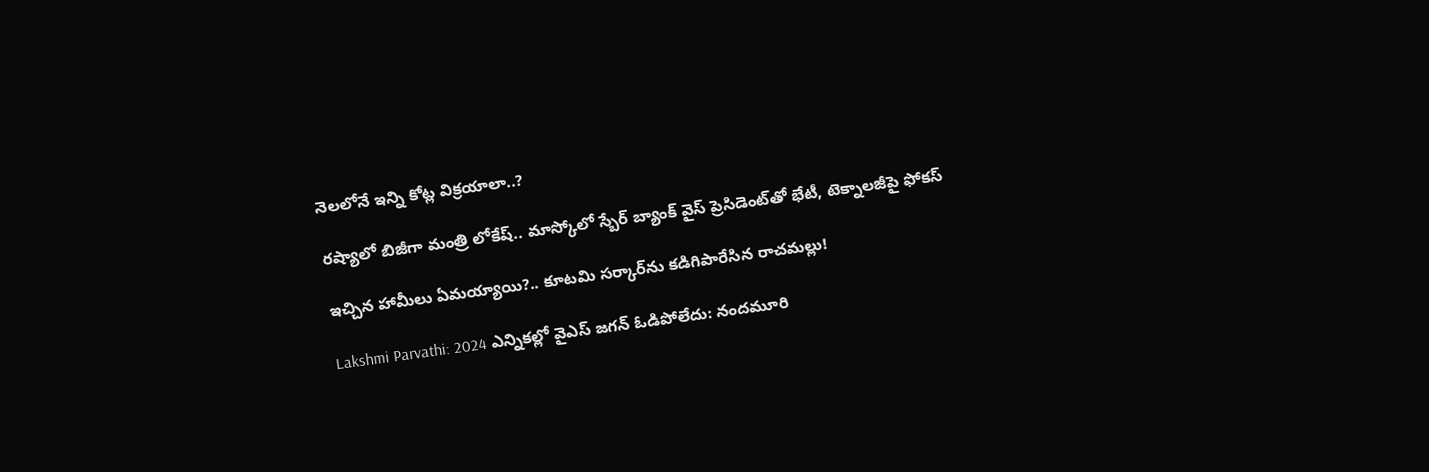నెలలోనే ఇన్ని కోట్ల విక్రయాలా..?

రష్యాలో బిజీగా మంత్రి లోకేష్.. మాస్కోలో స్బేర్‌ బ్యాంక్ వైస్ ప్రెసిడెంట్‌తో భేటీ, టెక్నాలజీపై ఫోకస్

ఇచ్చిన హామీలు ఏమయ్యాయి?.. కూటమి సర్కార్‌ను కడిగిపారేసిన రాచమల్లు!

Lakshmi Parvathi: 2024 ఎన్నికల్లో వైఎస్ జగన్ ఓడిపోలేదు: నందమూరి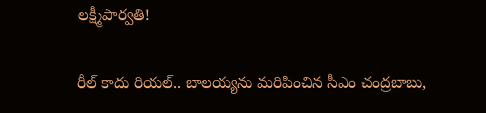లక్ష్మీపార్వతి!

రీల్ కాదు రియల్.. బాలయ్యను మరిపించిన సీఎం చంద్రబాబు,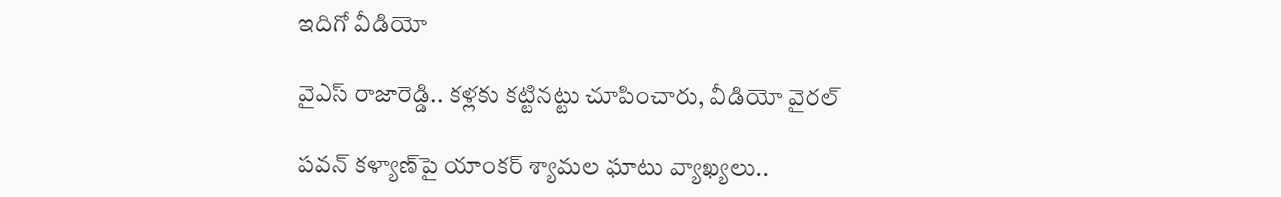ఇదిగో వీడియో

వైఎస్ రాజారెడ్డి.. కళ్లకు కట్టినట్టు చూపించారు, వీడియో వైరల్

పవన్ కళ్యాణ్‌పై యాంకర్ శ్యామల ఘాటు వ్యాఖ్యలు..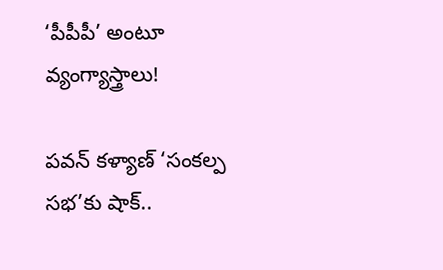‘పీపీపీ’ అంటూ వ్యంగ్యాస్త్రాలు!

పవన్ కళ్యాణ్ ‘సంకల్ప సభ’కు షాక్..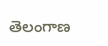తెలంగాణ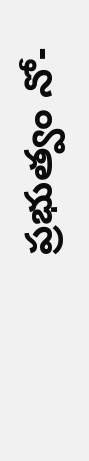ప్రభుత్వం నో-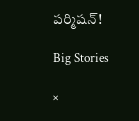పర్మిషన్!

Big Stories

×